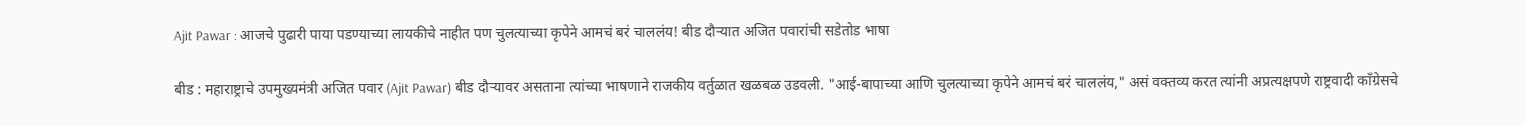Ajit Pawar : आजचे पुढारी पाया पडण्याच्या लायकीचे नाहीत पण चुलत्याच्या कृपेने आमचं बरं चाललंय! बीड दौऱ्यात अजित पवारांची सडेतोड भाषा

बीड : महाराष्ट्राचे उपमुख्यमंत्री अजित पवार (Ajit Pawar) बीड दौऱ्यावर असताना त्यांच्या भाषणाने राजकीय वर्तुळात खळबळ उडवली. "आई-बापाच्या आणि चुलत्याच्या कृपेने आमचं बरं चाललंय," असं वक्तव्य करत त्यांनी अप्रत्यक्षपणे राष्ट्रवादी काँग्रेसचे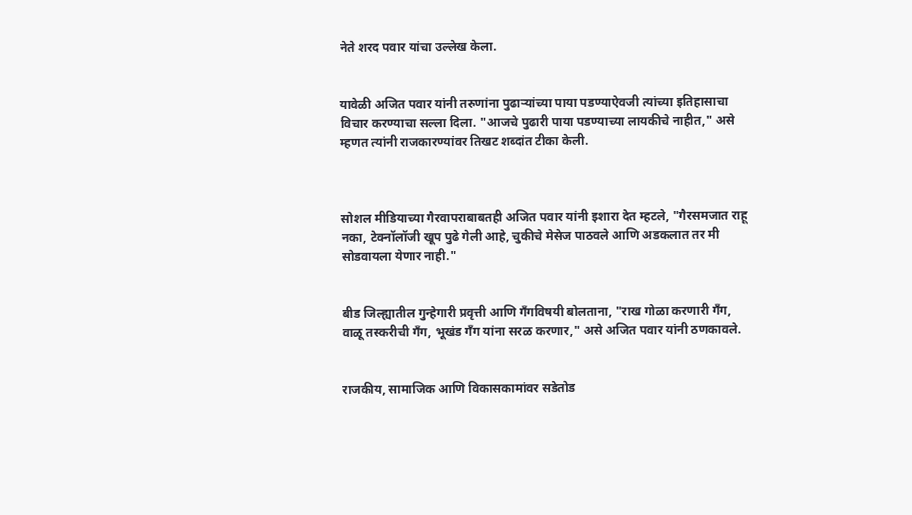नेते शरद पवार यांचा उल्लेख केला.


यावेळी अजित पवार यांनी तरुणांना पुढाऱ्यांच्या पाया पडण्याऐवजी त्यांच्या इतिहासाचा विचार करण्याचा सल्ला दिला. "आजचे पुढारी पाया पडण्याच्या लायकीचे नाहीत," असे म्हणत त्यांनी राजकारण्यांवर तिखट शब्दांत टीका केली.



सोशल मीडियाच्या गैरवापराबाबतही अजित पवार यांनी इशारा देत म्हटले, "गैरसमजात राहू नका, टेक्नॉलॉजी खूप पुढे गेली आहे, चुकीचे मेसेज पाठवले आणि अडकलात तर मी सोडवायला येणार नाही."


बीड जिल्ह्यातील गुन्हेगारी प्रवृत्ती आणि गँगविषयी बोलताना, "राख गोळा करणारी गँग, वाळू तस्करीची गँग, भूखंड गँग यांना सरळ करणार," असे अजित पवार यांनी ठणकावले.


राजकीय, सामाजिक आणि विकासकामांवर सडेतोड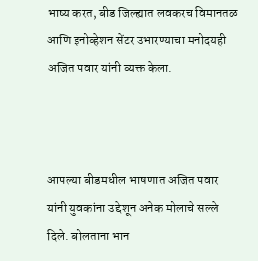भाष्य करत, बीड जिल्ह्यात लवकरच विमानतळ आणि इनोव्हेशन सेंटर उभारण्याचा मनोदयही अजित पवार यांनी व्यक्त केला.



आपल्या बीडमधील भाषणात अजित पवार यांनी युवकांना उद्देशून अनेक मोलाचे सल्ले दिले. बोलताना भान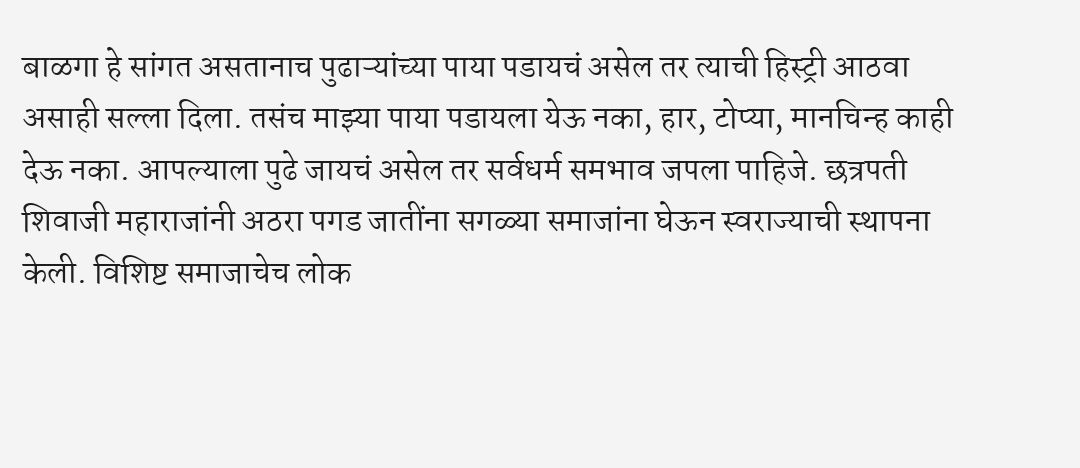बाळगा हे सांगत असतानाच पुढाऱ्यांच्या पाया पडायचं असेल तर त्याची हिस्ट्री आठवा असाही सल्ला दिला. तसंच माझ्या पाया पडायला येऊ नका, हार, टोप्या, मानचिन्ह काही देऊ नका. आपल्याला पुढे जायचं असेल तर सर्वधर्म समभाव जपला पाहिजे. छत्रपती शिवाजी महाराजांनी अठरा पगड जातींना सगळ्या समाजांना घेऊन स्वराज्याची स्थापना केली. विशिष्ट समाजाचेच लोक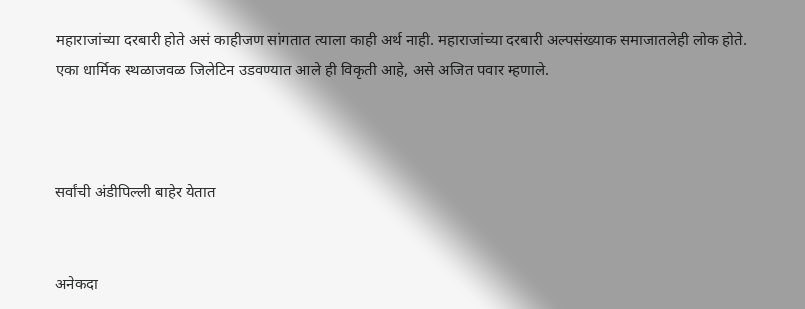महाराजांच्या दरबारी होते असं काहीजण सांगतात त्याला काही अर्थ नाही. महाराजांच्या दरबारी अल्पसंख्याक समाजातलेही लोक होते. एका धार्मिक स्थळाजवळ जिलेटिन उडवण्यात आले ही विकृती आहे, असे अजित पवार म्हणाले.



सर्वांची अंडीपिल्ली बाहेर येतात


अनेकदा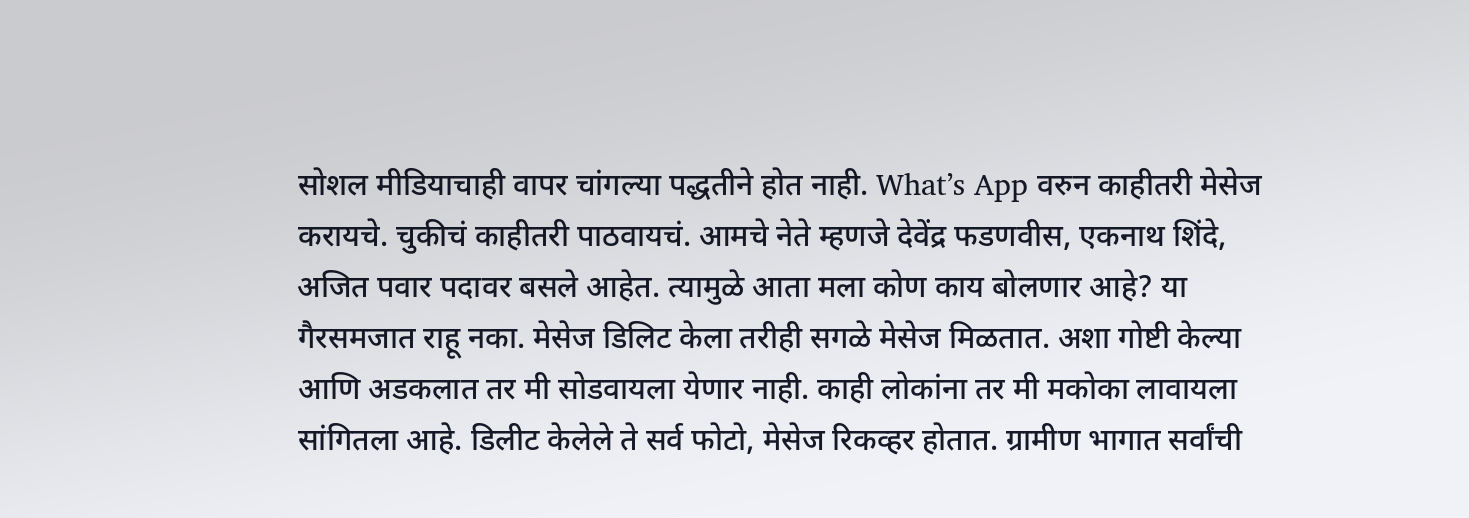सोशल मीडियाचाही वापर चांगल्या पद्धतीने होत नाही. What’s App वरुन काहीतरी मेसेज करायचे. चुकीचं काहीतरी पाठवायचं. आमचे नेते म्हणजे देवेंद्र फडणवीस, एकनाथ शिंदे, अजित पवार पदावर बसले आहेत. त्यामुळे आता मला कोण काय बोलणार आहे? या गैरसमजात राहू नका. मेसेज डिलिट केला तरीही सगळे मेसेज मिळतात. अशा गोष्टी केल्या आणि अडकलात तर मी सोडवायला येणार नाही. काही लोकांना तर मी मकोका लावायला सांगितला आहे. डिलीट केलेले ते सर्व फोटो, मेसेज रिकव्हर होतात. ग्रामीण भागात सर्वांची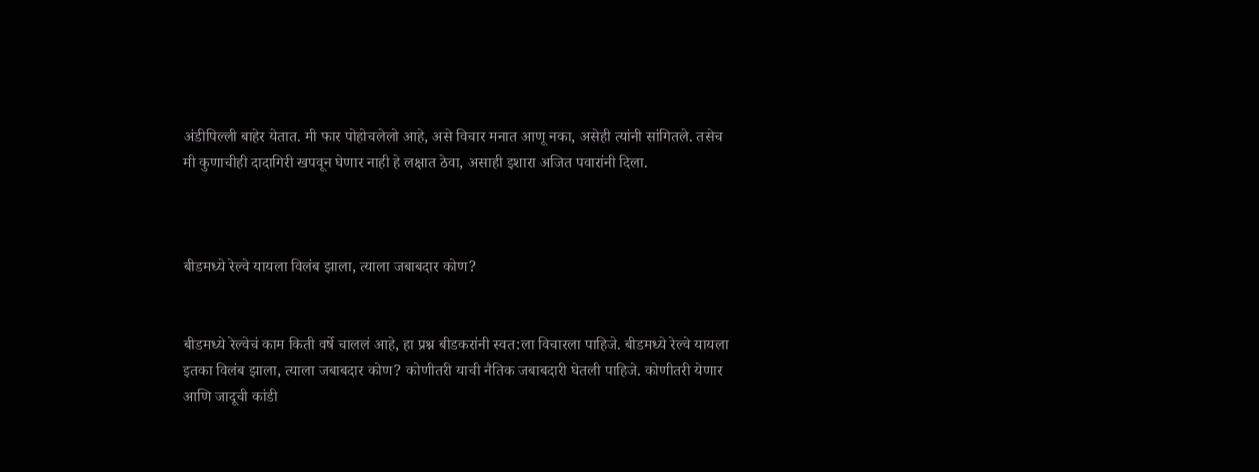अंडीपिल्ली बाहेर येतात. मी फार पोहोचलेलो आहे, असे विचार मनात आणू नका, असेही त्यांनी सांगितले. तसेच मी कुणाचीही दादागिरी खपवून घेणार नाही हे लक्षात ठेवा, असाही इशारा अजित पवारांनी दिला.



बीडमध्ये रेल्वे यायला विलंब झाला, त्याला जबाबदार कोण?


बीडमध्ये रेल्वेचं काम किती वर्षे चाललं आहे, हा प्रश्न बीडकरांनी स्वत:ला विचारला पाहिजे. बीडमध्ये रेल्वे यायला इतका विलंब झाला, त्याला जबाबदार कोण? कोणीतरी याची नैतिक जबाबदारी घेतली पाहिजे. कोणीतरी येणार आणि जादूची कांडी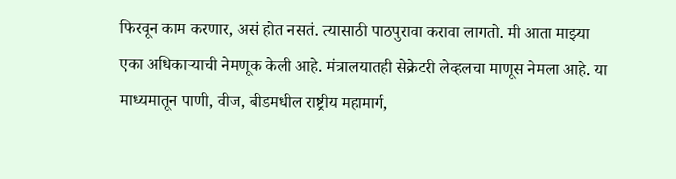फिरवून काम करणार, असं होत नसतं. त्यासाठी पाठपुरावा करावा लागतो. मी आता माझ्या एका अधिकाऱ्याची नेमणूक केली आहे. मंत्रालयातही सेक्रेटरी लेव्हलचा माणूस नेमला आहे. या माध्यमातून पाणी, वीज, बीडमधील राष्ट्रीय महामार्ग,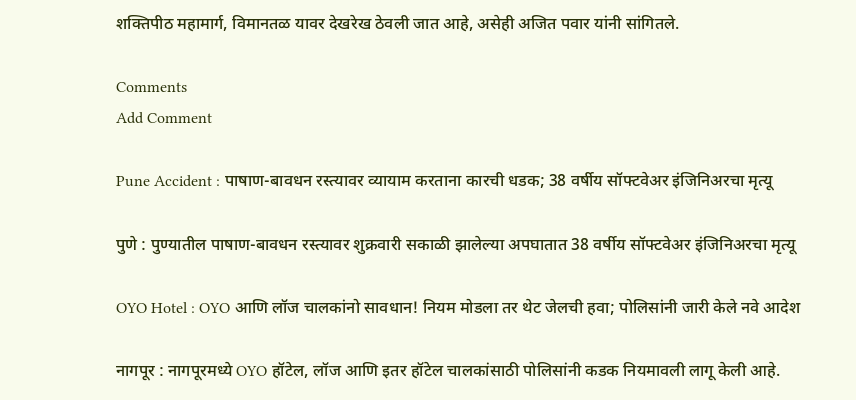शक्तिपीठ महामार्ग, विमानतळ यावर देखरेख ठेवली जात आहे, असेही अजित पवार यांनी सांगितले.

Comments
Add Comment

Pune Accident : पाषाण-बावधन रस्त्यावर व्यायाम करताना कारची धडक; 38 वर्षीय सॉफ्टवेअर इंजिनिअरचा मृत्यू

पुणे : पुण्यातील पाषाण-बावधन रस्त्यावर शुक्रवारी सकाळी झालेल्या अपघातात 38 वर्षीय सॉफ्टवेअर इंजिनिअरचा मृत्यू

OYO Hotel : OYO आणि लॉज चालकांनो सावधान! नियम मोडला तर थेट जेलची हवा; पोलिसांनी जारी केले नवे आदेश

नागपूर : नागपूरमध्ये OYO हॉटेल, लॉज आणि इतर हॉटेल चालकांसाठी पोलिसांनी कडक नियमावली लागू केली आहे.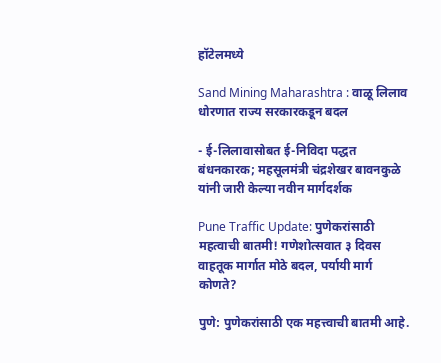हॉटेलमध्ये

Sand Mining Maharashtra : वाळू लिलाव धोरणात राज्य सरकारकडून बदल

- ई-लिलावासोबत ई-निविदा पद्धत बंधनकारक; महसूलमंत्री चंद्रशेखर बावनकुळे यांनी जारी केल्या नवीन मार्गदर्शक

Pune Traffic Update: पुणेकरांसाठी महत्वाची बातमी! गणेशोत्सवात ३ दिवस वाहतूक मार्गात मोठे बदल, पर्यायी मार्ग कोणते?

पुणे: पुणेकरांसाठी एक महत्त्वाची बातमी आहे.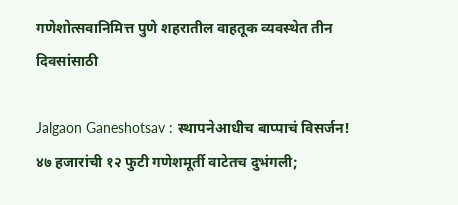गणेशोत्सवानिमित्त पुणे शहरातील वाहतूक व्यवस्थेत तीन दिवसांसाठी

Jalgaon Ganeshotsav : स्थापनेआधीच बाप्पाचं विसर्जन! ४७ हजारांची १२ फुटी गणेशमूर्ती वाटेतच दुभंगली;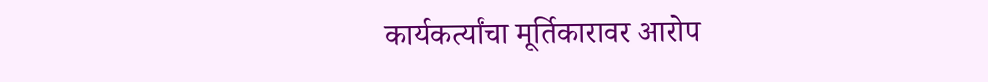कार्यकर्त्यांचा मूर्तिकारावर आरोप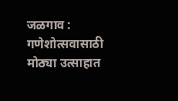जळगाव : गणेशोत्सवासाठी मोठ्या उत्साहात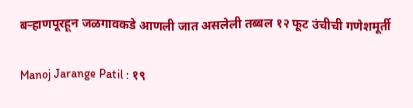बऱ्हाणपूरहून जळगावकडे आणली जात असलेली तब्बल १२ फूट उंचीची गणेशमूर्ती

Manoj Jarange Patil : १९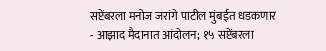सप्टेंबरला मनोज जरांगे पाटील मुंबईत धडकणार - आझाद मैदानात आंदोलन; १५ सप्टेंबरला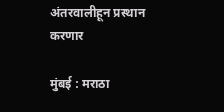अंतरवालीहून प्रस्थान करणार

मुंबई : मराठा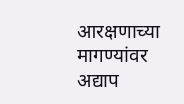आरक्षणाच्या मागण्यांवर अद्याप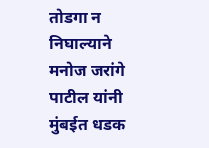तोडगा न निघाल्याने मनोज जरांगे पाटील यांनी मुंबईत धडक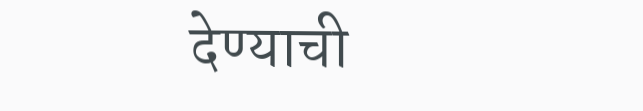देण्याची